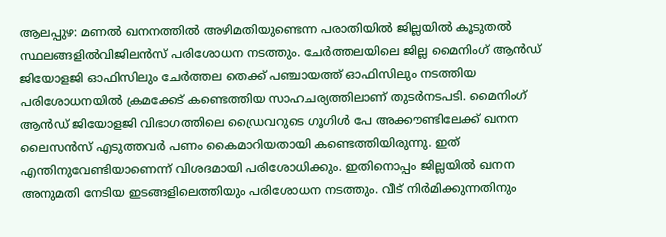ആലപ്പുഴ: മണൽ ഖനനത്തിൽ അഴിമതിയുണ്ടെന്ന പരാതിയിൽ ജില്ലയിൽ കൂടുതൽ സ്ഥലങ്ങളിൽവിജിലൻസ് പരിശോധന നടത്തും. ചേർത്തലയിലെ ജില്ല മൈനിംഗ് ആൻഡ് ജിയോളജി ഓഫിസിലും ചേർത്തല തെക്ക് പഞ്ചായത്ത് ഓഫിസിലും നടത്തിയ പരിശോധനയിൽ ക്രമക്കേട് കണ്ടെത്തിയ സാഹചര്യത്തിലാണ് തുടർനടപടി. മൈനിംഗ് ആൻഡ് ജിയോളജി വിഭാഗത്തിലെ ഡ്രൈവറുടെ ഗൂഗിൾ പേ അക്കൗണ്ടിലേക്ക് ഖനന ലൈസൻസ് എടുത്തവർ പണം കൈമാറിയതായി കണ്ടെത്തിയിരുന്നു. ഇത് എന്തിനുവേണ്ടിയാണെന്ന് വിശദമായി പരിശോധിക്കും. ഇതിനൊപ്പം ജില്ലയിൽ ഖനന അനുമതി നേടിയ ഇടങ്ങളിലെത്തിയും പരിശോധന നടത്തും. വീട് നിർമിക്കുന്നതിനും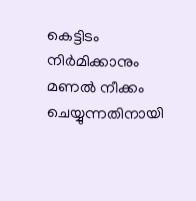കെട്ടിടം നിർമിക്കാനും മണൽ നീക്കം ചെയ്യുന്നതിനായി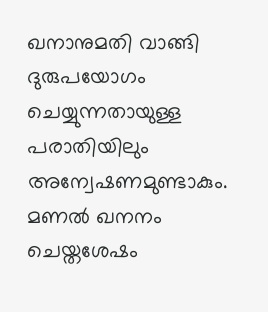ഖനാനുമതി വാങ്ങി ദുരുപയോഗം ചെയ്യുന്നതായുള്ള പരാതിയിലും അന്വേഷണമുണ്ടാകും. മണൽ ഖനനം ചെയ്തശേഷം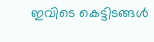ഇവിടെ കെട്ടിടങ്ങൾ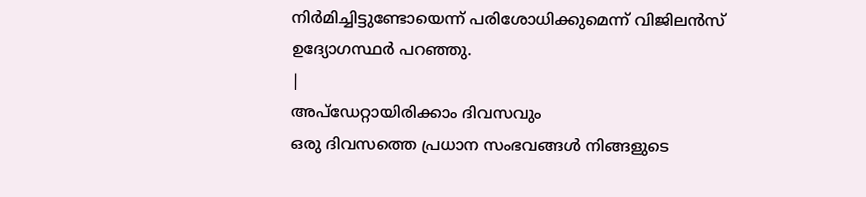നിർമിച്ചിട്ടുണ്ടോയെന്ന് പരിശോധിക്കുമെന്ന് വിജിലൻസ് ഉദ്യോഗസ്ഥർ പറഞ്ഞു.
|
അപ്ഡേറ്റായിരിക്കാം ദിവസവും
ഒരു ദിവസത്തെ പ്രധാന സംഭവങ്ങൾ നിങ്ങളുടെ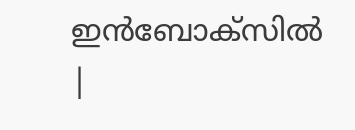ഇൻബോക്സിൽ |